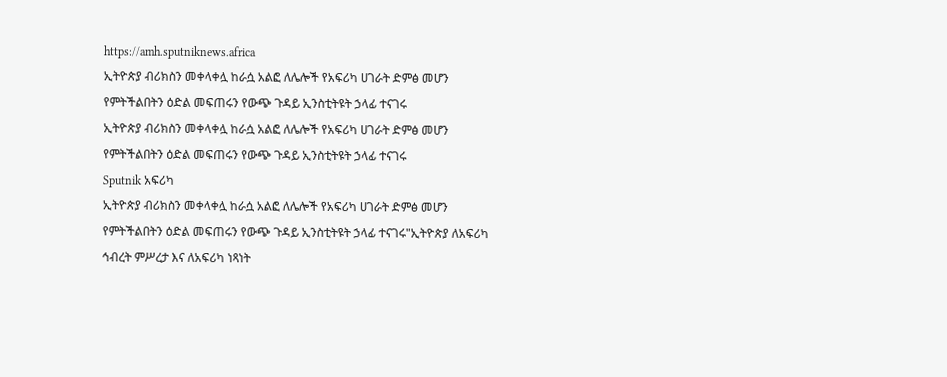https://amh.sputniknews.africa
ኢትዮጵያ ብሪክስን መቀላቀሏ ከራሷ አልፎ ለሌሎች የአፍሪካ ሀገራት ድምፅ መሆን የምትችልበትን ዕድል መፍጠሩን የውጭ ጉዳይ ኢንስቲትዩት ኃላፊ ተናገሩ
ኢትዮጵያ ብሪክስን መቀላቀሏ ከራሷ አልፎ ለሌሎች የአፍሪካ ሀገራት ድምፅ መሆን የምትችልበትን ዕድል መፍጠሩን የውጭ ጉዳይ ኢንስቲትዩት ኃላፊ ተናገሩ
Sputnik አፍሪካ
ኢትዮጵያ ብሪክስን መቀላቀሏ ከራሷ አልፎ ለሌሎች የአፍሪካ ሀገራት ድምፅ መሆን የምትችልበትን ዕድል መፍጠሩን የውጭ ጉዳይ ኢንስቲትዩት ኃላፊ ተናገሩ"ኢትዮጵያ ለአፍሪካ ኅብረት ምሥረታ እና ለአፍሪካ ነጻነት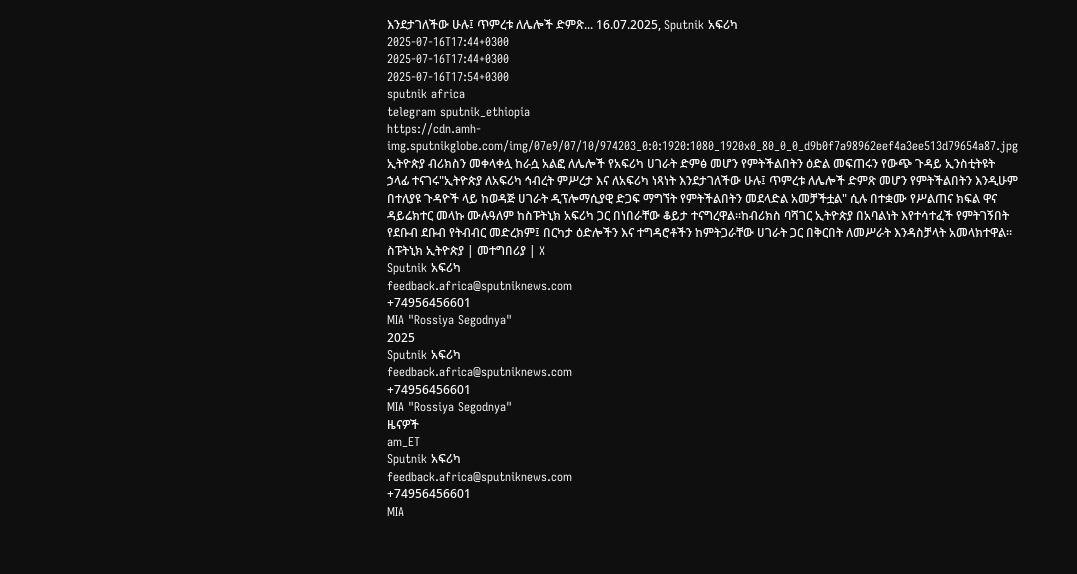እንደታገለችው ሁሉ፤ ጥምረቱ ለሌሎች ድምጽ... 16.07.2025, Sputnik አፍሪካ
2025-07-16T17:44+0300
2025-07-16T17:44+0300
2025-07-16T17:54+0300
sputnik africa
telegram sputnik_ethiopia
https://cdn.amh-img.sputnikglobe.com/img/07e9/07/10/974203_0:0:1920:1080_1920x0_80_0_0_d9b0f7a98962eef4a3ee513d79654a87.jpg
ኢትዮጵያ ብሪክስን መቀላቀሏ ከራሷ አልፎ ለሌሎች የአፍሪካ ሀገራት ድምፅ መሆን የምትችልበትን ዕድል መፍጠሩን የውጭ ጉዳይ ኢንስቲትዩት ኃላፊ ተናገሩ"ኢትዮጵያ ለአፍሪካ ኅብረት ምሥረታ እና ለአፍሪካ ነጻነት እንደታገለችው ሁሉ፤ ጥምረቱ ለሌሎች ድምጽ መሆን የምትችልበትን እንዲሁም በተለያዩ ጉዳዮች ላይ ከወዳጅ ሀገራት ዲፕሎማሲያዊ ድጋፍ ማግኘት የምትችልበትን መደላድል አመቻችቷል" ሲሉ በተቋሙ የሥልጠና ክፍል ዋና ዳይሬክተር መላኩ ሙሉዓለም ከስፑትኒክ አፍሪካ ጋር በነበራቸው ቆይታ ተናግረዋል።ከብሪክስ ባሻገር ኢትዮጵያ በአባልነት እየተሳተፈች የምትገኝበት የደቡብ ደቡብ የትብብር መድረክም፤ በርካታ ዕድሎችን እና ተግዳሮቶችን ከምትጋራቸው ሀገራት ጋር በቅርበት ለመሥራት እንዳስቻላት አመላክተዋል። ስፑትኒክ ኢትዮጵያ | መተግበሪያ | X
Sputnik አፍሪካ
feedback.africa@sputniknews.com
+74956456601
MIA "Rossiya Segodnya"
2025
Sputnik አፍሪካ
feedback.africa@sputniknews.com
+74956456601
MIA "Rossiya Segodnya"
ዜናዎች
am_ET
Sputnik አፍሪካ
feedback.africa@sputniknews.com
+74956456601
MIA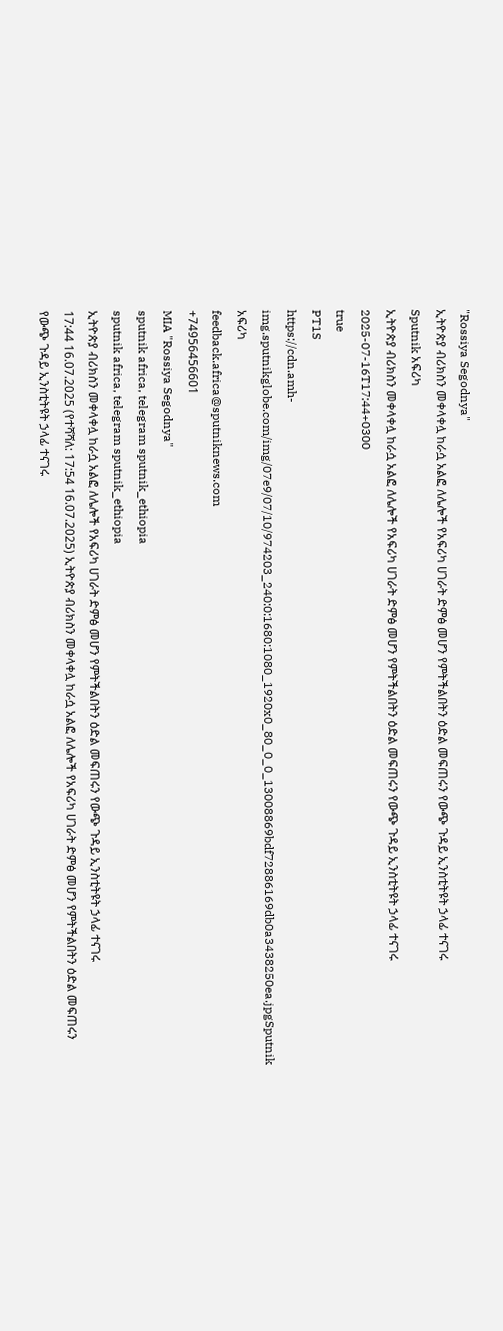"Rossiya Segodnya"
ኢትዮጵያ ብሪክስን መቀላቀሏ ከራሷ አልፎ ለሌሎች የአፍሪካ ሀገራት ድምፅ መሆን የምትችልበትን ዕድል መፍጠሩን የውጭ ጉዳይ ኢንስቲትዩት ኃላፊ ተናገሩ
Sputnik አፍሪካ
ኢትዮጵያ ብሪክስን መቀላቀሏ ከራሷ አልፎ ለሌሎች የአፍሪካ ሀገራት ድምፅ መሆን የምትችልበትን ዕድል መፍጠሩን የውጭ ጉዳይ ኢንስቲትዩት ኃላፊ ተናገሩ
2025-07-16T17:44+0300
true
PT1S
https://cdn.amh-img.sputnikglobe.com/img/07e9/07/10/974203_240:0:1680:1080_1920x0_80_0_0_13008869bdf72886169db0a3438250ea.jpgSputnik አፍሪካ
feedback.africa@sputniknews.com
+74956456601
MIA "Rossiya Segodnya"
sputnik africa, telegram sputnik_ethiopia
sputnik africa, telegram sputnik_ethiopia
ኢትዮጵያ ብሪክስን መቀላቀሏ ከራሷ አልፎ ለሌሎች የአፍሪካ ሀገራት ድምፅ መሆን የምትችልበትን ዕድል መፍጠሩን የውጭ ጉዳይ ኢንስቲትዩት ኃላፊ ተናገሩ
17:44 16.07.2025 (የተሻሻለ: 17:54 16.07.2025) ኢትዮጵያ ብሪክስን መቀላቀሏ ከራሷ አልፎ ለሌሎች የአፍሪካ ሀገራት ድምፅ መሆን የምትችልበትን ዕድል መፍጠሩን የውጭ ጉዳይ ኢንስቲትዩት ኃላፊ ተናገሩ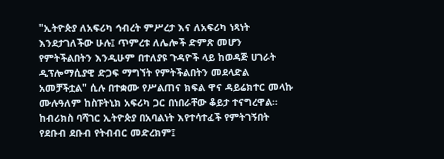"ኢትዮጵያ ለአፍሪካ ኅብረት ምሥረታ እና ለአፍሪካ ነጻነት እንደታገለችው ሁሉ፤ ጥምረቱ ለሌሎች ድምጽ መሆን የምትችልበትን እንዲሁም በተለያዩ ጉዳዮች ላይ ከወዳጅ ሀገራት ዲፕሎማሲያዊ ድጋፍ ማግኘት የምትችልበትን መደላድል አመቻችቷል" ሲሉ በተቋሙ የሥልጠና ክፍል ዋና ዳይሬክተር መላኩ ሙሉዓለም ከስፑትኒክ አፍሪካ ጋር በነበራቸው ቆይታ ተናግረዋል።
ከብሪክስ ባሻገር ኢትዮጵያ በአባልነት እየተሳተፈች የምትገኝበት የደቡብ ደቡብ የትብብር መድረክም፤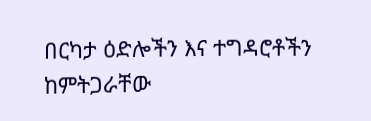በርካታ ዕድሎችን እና ተግዳሮቶችን ከምትጋራቸው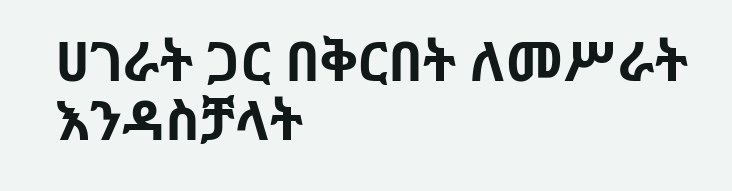ሀገራት ጋር በቅርበት ለመሥራት እንዳስቻላት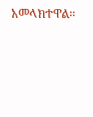አመላክተዋል።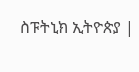ስፑትኒክ ኢትዮጵያ |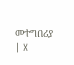መተግበሪያ | X